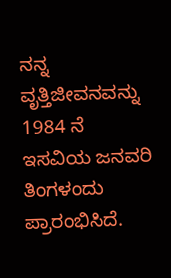ನನ್ನ ವೃತ್ತಿಜೀವನವನ್ನು 1984 ನೆ ಇಸವಿಯ ಜನವರಿ ತಿಂಗಳಂದು ಪ್ರಾರಂಭಿಸಿದೆ.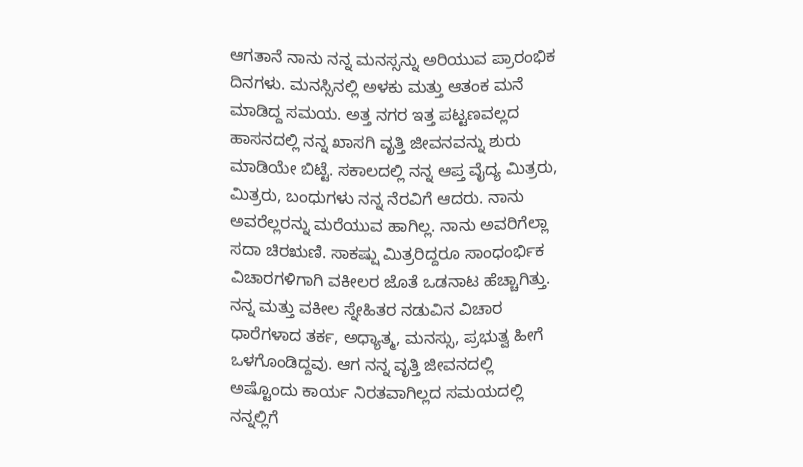ಆಗತಾನೆ ನಾನು ನನ್ನ ಮನಸ್ಸನ್ನು ಅರಿಯುವ ಪ್ರಾರಂಭಿಕ ದಿನಗಳು. ಮನಸ್ಸಿನಲ್ಲಿ ಅಳಕು ಮತ್ತು ಆತಂಕ ಮನೆ ಮಾಡಿದ್ದ ಸಮಯ. ಅತ್ತ ನಗರ ಇತ್ತ ಪಟ್ಟಣವಲ್ಲದ ಹಾಸನದಲ್ಲಿ ನನ್ನ ಖಾಸಗಿ ವೃತ್ತಿ ಜೀವನವನ್ನು ಶುರು ಮಾಡಿಯೇ ಬಿಟ್ಟೆ. ಸಕಾಲದಲ್ಲಿ ನನ್ನ ಆಪ್ತ ವೈದ್ಯ ಮಿತ್ರರು, ಮಿತ್ರರು, ಬಂಧುಗಳು ನನ್ನ ನೆರವಿಗೆ ಆದರು. ನಾನು ಅವರೆಲ್ಲರನ್ನು ಮರೆಯುವ ಹಾಗಿಲ್ಲ. ನಾನು ಅವರಿಗೆಲ್ಲಾ ಸದಾ ಚಿರಋಣಿ. ಸಾಕಷ್ಷು ಮಿತ್ರರಿದ್ದರೂ ಸಾಂಧಂರ್ಭಿಕ ವಿಚಾರಗಳಿಗಾಗಿ ವಕೀಲರ ಜೊತೆ ಒಡನಾಟ ಹೆಚ್ಚಾಗಿತ್ತು. ನನ್ನ ಮತ್ತು ವಕೀಲ ಸ್ನೇಹಿತರ ನಡುವಿನ ವಿಚಾರ ಧಾರೆಗಳಾದ ತರ್ಕ, ಅಧ್ಯಾತ್ಮ, ಮನಸ್ಸು, ಪ್ರಭುತ್ವ ಹೀಗೆ ಒಳಗೊಂಡಿದ್ದವು. ಆಗ ನನ್ನ ವೃತ್ತಿ ಜೀವನದಲ್ಲಿ ಅಷ್ಟೊಂದು ಕಾರ್ಯ ನಿರತವಾಗಿಲ್ಲದ ಸಮಯದಲ್ಲಿ ನನ್ನಲ್ಲಿಗೆ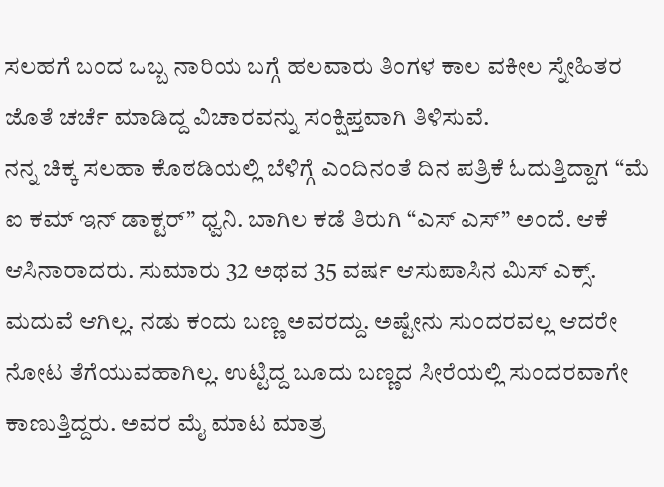ಸಲಹಗೆ ಬಂದ ಒಬ್ಬ ನಾರಿಯ ಬಗ್ಗೆ ಹಲವಾರು ತಿಂಗಳ ಕಾಲ ವಕೀಲ ಸ್ನೇಹಿತರ ಜೊತೆ ಚರ್ಚೆ ಮಾಡಿದ್ದ ವಿಚಾರವನ್ನು ಸಂಕ್ಷಿಪ್ತವಾಗಿ ತಿಳಿಸುವೆ.
ನನ್ನ ಚಿಕ್ಕ ಸಲಹಾ ಕೊಠಡಿಯಲ್ಲಿ ಬೆಳಿಗ್ಗೆ ಎಂದಿನಂತೆ ದಿನ ಪತ್ರಿಕೆ ಓದುತ್ತಿದ್ದಾಗ “ಮೆ ಐ ಕಮ್ ಇನ್ ಡಾಕ್ಟರ್” ಧ್ವನಿ. ಬಾಗಿಲ ಕಡೆ ತಿರುಗಿ “ಎಸ್ ಎಸ್” ಅಂದೆ. ಆಕೆ ಆಸಿನಾರಾದರು. ಸುಮಾರು 32 ಅಥವ 35 ವರ್ಷ ಆಸುಪಾಸಿನ ಮಿಸ್ ಎಕ್ಸ್. ಮದುವೆ ಆಗಿಲ್ಲ. ನಡು ಕಂದು ಬಣ್ಣ ಅವರದ್ದು. ಅಷ್ಟೇನು ಸುಂದರವಲ್ಲ ಆದರೇ ನೋಟ ತೆಗೆಯುವಹಾಗಿಲ್ಲ. ಉಟ್ಟಿದ್ದ ಬೂದು ಬಣ್ಣದ ಸೀರೆಯಲ್ಲಿ ಸುಂದರವಾಗೇ ಕಾಣುತ್ತಿದ್ದರು. ಅವರ ಮೈ ಮಾಟ ಮಾತ್ರ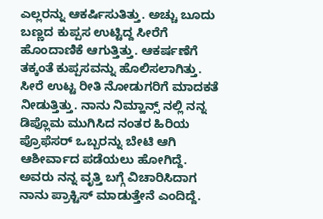ಎಲ್ಲರನ್ನು ಆಕರ್ಷಿಸುತಿತ್ತು. ಅಚ್ಚು ಬೂದು ಬಣ್ಣದ ಕುಪ್ಪಸ ಉಟ್ಟಿದ್ದ ಸೀರೆಗೆ ಹೊಂದಾಣಿಕೆ ಆಗುತ್ತಿತ್ತು. ಆಕರ್ಷಣೆಗೆ ತಕ್ಕಂತೆ ಕುಪ್ಪಸವನ್ನು ಹೊಲಿಸಲಾಗಿತ್ತು. ಸೀರೆ ಉಟ್ಟ ರೀತಿ ನೋಡುಗರಿಗೆ ಮಾದಕತೆ ನೀಡುತ್ತಿತ್ತು. ನಾನು ನಿಮ್ಹಾನ್ಸ್ ನಲ್ಲಿ ನನ್ನ ಡಿಪ್ಲೊಮ ಮುಗಿಸಿದ ನಂತರ ಹಿರಿಯ ಪ್ರೊಫೆಸರ್ ಒಬ್ಬರನ್ನು ಬೇಟಿ ಆಗಿ ಆಶೀರ್ವಾದ ಪಡೆಯಲು ಹೋಗಿದ್ದೆ. ಅವರು ನನ್ನ ವೃತ್ತಿ ಬಗ್ಗೆ ವಿಚಾರಿಸಿದಾಗ ನಾನು ಪ್ರಾಕ್ಟಿಸ್ ಮಾಡುತ್ತೇನೆ ಎಂದಿದ್ದೆ.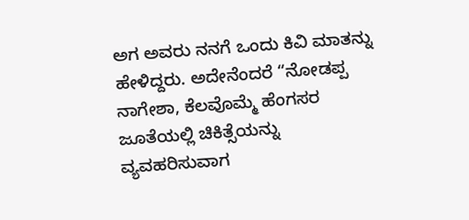ಅಗ ಅವರು ನನಗೆ ಒಂದು ಕಿವಿ ಮಾತನ್ನು ಹೇಳಿದ್ದರು. ಅದೇನೆಂದರೆ “ನೋಡಪ್ಪ ನಾಗೇಶಾ, ಕೆಲವೊಮ್ಮೆ ಹೆಂಗಸರ ಜೂತೆಯಲ್ಲಿ ಚಿಕಿತ್ಸೆಯನ್ನು ವ್ಯವಹರಿಸುವಾಗ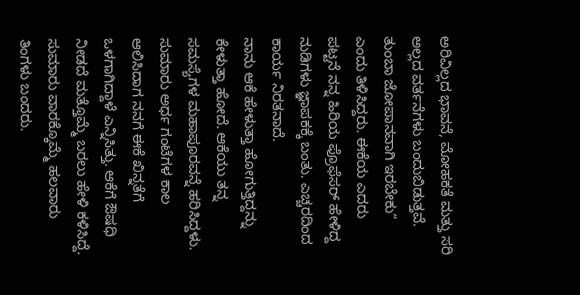ಅರಿವಿಲ್ಲದ ಭಾವನೆ, ಮೋಹಕತೆ ಮತ್ತು ಸರಿ ಅಲ್ಲದ ವರ್ತನೆಗಳು ಬಂದುಬಿಡುತ್ತವೆ. ತುಂಬಾ ಜೋಪಾನವಾಗಿ ಇರಬೇಕು” ಎಂದು ತಿಳಿಸಿದ್ದರು. ಈಕೆಯ ಎದರು ಪಟ್ಟನೆ ನನ್ನ ಹಿರಿಯ ಪ್ರೊಫೆಸರ್ ಹೇಳಿದ್ದ ನುಡಿಗಳು ಜ್ಞಾಪಕಕ್ಕೆ ಬಂತು. ಎಚ್ಚರದಿಂದ ಕಾರ್ಯ ನಿರತನಾದೆ.
ನಾನು ಆಕೆ ಹೇಳುತ್ತಾ ಹೋಗುತ್ತಿದ್ದನ್ನು ಕೇಳುತ್ತಾ ಹೋದೆ. ಆಕೆಯು ತನ್ನ ಸಮಸ್ಯೆಗಳ ಮಹಾಪೂರವನ್ನೆ ಹರಿಸಿದ್ದಳು. ಸುಮಾರು ಅರ್ಧ ಗಂಟೆಗಳ ಕಾಲ ಆಲಿಸಿದಾಗ ನನಗೆ ಈಕೆ ಖಿನ್ನತೆಗೆ ಒಳಗಾಗಿದ್ದಾಳೆ ಎನ್ನಿಸಿತ್ತು. ಆಕೆಗೆ ಔಷಧಿ ನೀಡದೆ ಮತ್ತೊಮ್ಮೆ ಬರಲು ಹೇಳಿ ಕಳಿಸಿದ್ದೆ. ಸುಮಾರು ವಾರಕ್ಕೊಮ್ಮೆ ಹಲವಾರು ತಿಂಗಳು ಬಂದರು.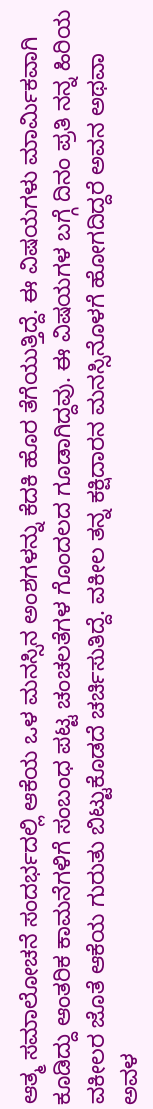ಆತ್ಮ ಸಮಾಲೋಚನೆ ಸಂದರ್ಭದಲ್ಲಿ ಆಕೆಯ ಒಳ ಮನಸ್ಸಿನ ಅಂಶಗಳನ್ನು ಕೆದಕಿ ಹೊರ ತೆಗೆಯುತ್ತಿದ್ದೆ. ಈ ವಿಷಯಗಳು ಮಾರ್ಮಿಕವಾಗಿ ಕೂಡಿದ್ದು ಆಂತರಿಕ ಕಾಮನೆಗಳಿಗೆ ಸಂಬಂಧ ಪಟ್ಟ ಚಂಚಲತೆಗಳ ಗೊಂದಲದ ಗೂಡಾಗಿದ್ದವು. ಈ ವಿಷಯಗಳ ಬಗ್ಗೆ ದಿನಂ ಪ್ರತಿ ನನ್ನ ಹಿರಿಯ ವಕೀಲರ ಜೊತೆ ಆಕೆಯ ಗುರುತು ಬಿಟ್ಟುಕೊಡದೆ ಚರ್ಚಿಸುತಿದ್ದೆ. ವಕೀಲ ತನ್ನ ಕಕ್ಷಿದಾರನ ಮನಸ್ಸಿನೊಳಗೆ ಹೋಗದಿದ್ದರೆ ಅವನ ಅಥವಾ ಅವಳ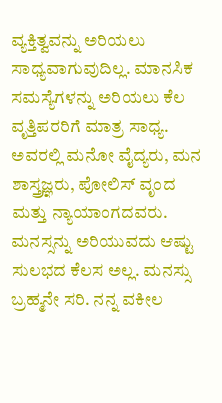ವ್ಯಕ್ತಿತ್ವವನ್ನು ಅರಿಯಲು ಸಾಧ್ಯವಾಗುವುದಿಲ್ಲ. ಮಾನಸಿಕ ಸಮಸ್ಯೆಗಳನ್ನು ಅರಿಯಲು ಕೆಲ ವೃತ್ತಿಪರರಿಗೆ ಮಾತ್ರ ಸಾಧ್ಯ. ಅವರಲ್ಲಿ ಮನೋ ವೈದ್ಯರು, ಮನ ಶಾಸ್ತ್ರಜ್ಞರು, ಪೋಲಿಸ್ ವೃಂದ ಮತ್ತು ನ್ಯಾಯಾಂಗದವರು.
ಮನಸ್ಸನ್ನು ಅರಿಯುವದು ಆಷ್ಟು ಸುಲಭದ ಕೆಲಸ ಅಲ್ಲ. ಮನಸ್ಸು ಬ್ರಹ್ಮನೇ ಸರಿ. ನನ್ನ ವಕೀಲ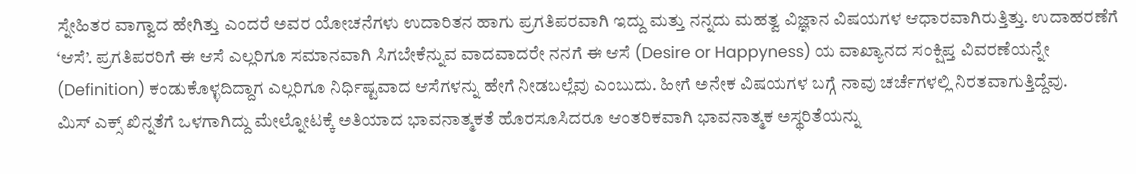ಸ್ನೇಹಿತರ ವಾಗ್ವಾದ ಹೇಗಿತ್ತು ಎಂದರೆ ಅವರ ಯೋಚನೆಗಳು ಉದಾರಿತನ ಹಾಗು ಪ್ರಗತಿಪರವಾಗಿ ಇದ್ದು ಮತ್ತು ನನ್ನದು ಮಹತ್ವ ವಿಜ್ಞಾನ ವಿಷಯಗಳ ಆಧಾರವಾಗಿರುತ್ತಿತ್ತು. ಉದಾಹರಣೆಗೆ ‘ಆಸೆ’. ಪ್ರಗತಿಪರರಿಗೆ ಈ ಆಸೆ ಎಲ್ಲರಿಗೂ ಸಮಾನವಾಗಿ ಸಿಗಬೇಕೆನ್ನುವ ವಾದವಾದರೇ ನನಗೆ ಈ ಆಸೆ (Desire or Happyness) ಯ ವಾಖ್ಯಾನದ ಸಂಕ್ಷಿಪ್ತ ವಿವರಣೆಯನ್ನೇ (Definition) ಕಂಡುಕೊಳ್ಳದಿದ್ದಾಗ ಎಲ್ಲರಿಗೂ ನಿರ್ಧಿಷ್ಟವಾದ ಆಸೆಗಳನ್ನು ಹೇಗೆ ನೀಡಬಲ್ಲೆವು ಎಂಬುದು. ಹೀಗೆ ಅನೇಕ ವಿಷಯಗಳ ಬಗ್ಗೆ ನಾವು ಚರ್ಚೆಗಳಲ್ಲಿ ನಿರತವಾಗುತ್ತಿದ್ದೆವು.
ಮಿಸ್ ಎಕ್ಸ್ ಖಿನ್ನತೆಗೆ ಒಳಗಾಗಿದ್ದು ಮೇಲ್ನೋಟಕ್ಕೆ ಅತಿಯಾದ ಭಾವನಾತ್ಮಕತೆ ಹೊರಸೂಸಿದರೂ ಆಂತರಿಕವಾಗಿ ಭಾವನಾತ್ಮಕ ಅಸ್ಥರಿತೆಯನ್ನು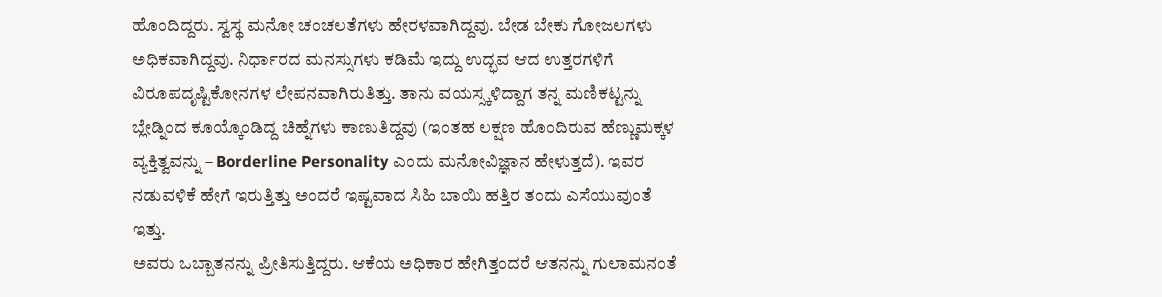ಹೊಂದಿದ್ದರು. ಸ್ವಸ್ಥ ಮನೋ ಚಂಚಲತೆಗಳು ಹೇರಳವಾಗಿದ್ದವು. ಬೇಡ ಬೇಕು ಗೋಜಲಗಳು ಅಧಿಕವಾಗಿದ್ದವು. ನಿರ್ಧಾರದ ಮನಸ್ಸುಗಳು ಕಡಿಮೆ ಇದ್ದು ಉದ್ಭವ ಆದ ಉತ್ತರಗಳಿಗೆ ವಿರೂಪದೃಷ್ಟಿಕೋನಗಳ ಲೇಪನವಾಗಿರುತಿತ್ತು. ತಾನು ವಯಸ್ಸ್ಕಳಿದ್ದಾಗ ತನ್ನ ಮಣಿಕಟ್ಟನ್ನು ಬ್ಲೇಡ್ನಿಂದ ಕೂಯ್ಕೊಂಡಿದ್ದ ಚಿಹ್ನೆಗಳು ಕಾಣುತಿದ್ದವು (ಇಂತಹ ಲಕ್ಷಣ ಹೊಂದಿರುವ ಹೆಣ್ಣುಮಕ್ಕಳ ವ್ಯಕ್ತಿತ್ವವನ್ನು – Borderline Personality ಎಂದು ಮನೋವಿಜ್ಞಾನ ಹೇಳುತ್ತದೆ). ಇವರ ನಡುವಳಿಕೆ ಹೇಗೆ ಇರುತ್ತಿತ್ತು ಅಂದರೆ ಇಷ್ಟವಾದ ಸಿಹಿ ಬಾಯಿ ಹತ್ತಿರ ತಂದು ಎಸೆಯುವುಂತೆ ಇತ್ತು.
ಅವರು ಒಬ್ಬಾತನನ್ನು ಪ್ರೀತಿಸುತ್ತಿದ್ದರು. ಆಕೆಯ ಅಧಿಕಾರ ಹೇಗಿತ್ತಂದರೆ ಆತನನ್ನು ಗುಲಾಮನಂತೆ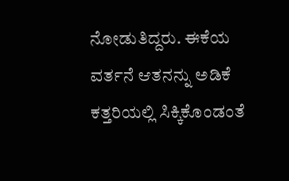ನೋಡುತಿದ್ದರು. ಈಕೆಯ ವರ್ತನೆ ಆತನನ್ನು ಅಡಿಕೆ ಕತ್ತರಿಯಲ್ಲಿ ಸಿಕ್ಕಿಕೊಂಡಂತೆ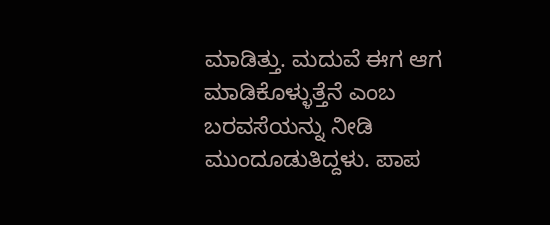ಮಾಡಿತ್ತು. ಮದುವೆ ಈಗ ಆಗ ಮಾಡಿಕೊಳ್ಳುತ್ತೆನೆ ಎಂಬ ಬರವಸೆಯನ್ನು ನೀಡಿ ಮುಂದೂಡುತಿದ್ದಳು. ಪಾಪ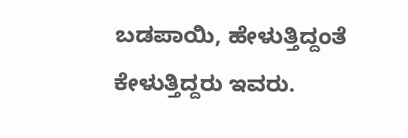ಬಡಪಾಯಿ, ಹೇಳುತ್ತಿದ್ದಂತೆ ಕೇಳುತ್ತಿದ್ದರು ಇವರು.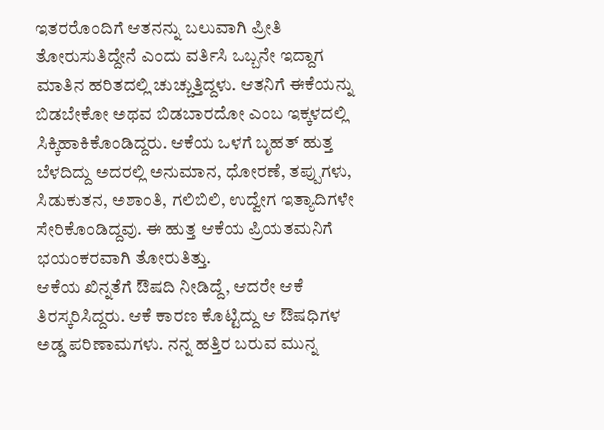ಇತರರೊಂದಿಗೆ ಆತನನ್ನು ಬಲುವಾಗಿ ಪ್ರೀತಿ ತೋರುಸುತಿದ್ದೇನೆ ಎಂದು ವರ್ತಿಸಿ ಒಬ್ಬನೇ ಇದ್ದಾಗ ಮಾತಿನ ಹರಿತದಲ್ಲಿ ಚುಚ್ಚುತ್ತಿದ್ದಳು. ಆತನಿಗೆ ಈಕೆಯನ್ನು ಬಿಡಬೇಕೋ ಅಥವ ಬಿಡಬಾರದೋ ಎಂಬ ಇಕ್ಕಳದಲ್ಲಿ ಸಿಕ್ಕಿಹಾಕಿಕೊಂಡಿದ್ದರು. ಆಕೆಯ ಒಳಗೆ ಬೃಹತ್ ಹುತ್ತ ಬೆಳದಿದ್ದು ಅದರಲ್ಲಿ ಅನುಮಾನ, ಧೋರಣೆ, ತಪ್ಪುಗಳು, ಸಿಡುಕುತನ, ಅಶಾಂತಿ, ಗಲಿಬಿಲಿ, ಉದ್ವೇಗ ಇತ್ಯಾದಿಗಳೇ ಸೇರಿಕೊಂಡಿದ್ದವು. ಈ ಹುತ್ತ ಆಕೆಯ ಪ್ರಿಯತಮನಿಗೆ ಭಯಂಕರವಾಗಿ ತೋರುತಿತ್ತು.
ಆಕೆಯ ಖಿನ್ನತೆಗೆ ಔಷದಿ ನೀಡಿದ್ದೆ, ಆದರೇ ಆಕೆ ತಿರಸ್ಕರಿಸಿದ್ದರು. ಆಕೆ ಕಾರಣ ಕೊಟ್ಟಿದ್ದು ಆ ಔಷಧಿಗಳ ಅಡ್ಡ ಪರಿಣಾಮಗಳು. ನನ್ನ ಹತ್ತಿರ ಬರುವ ಮುನ್ನ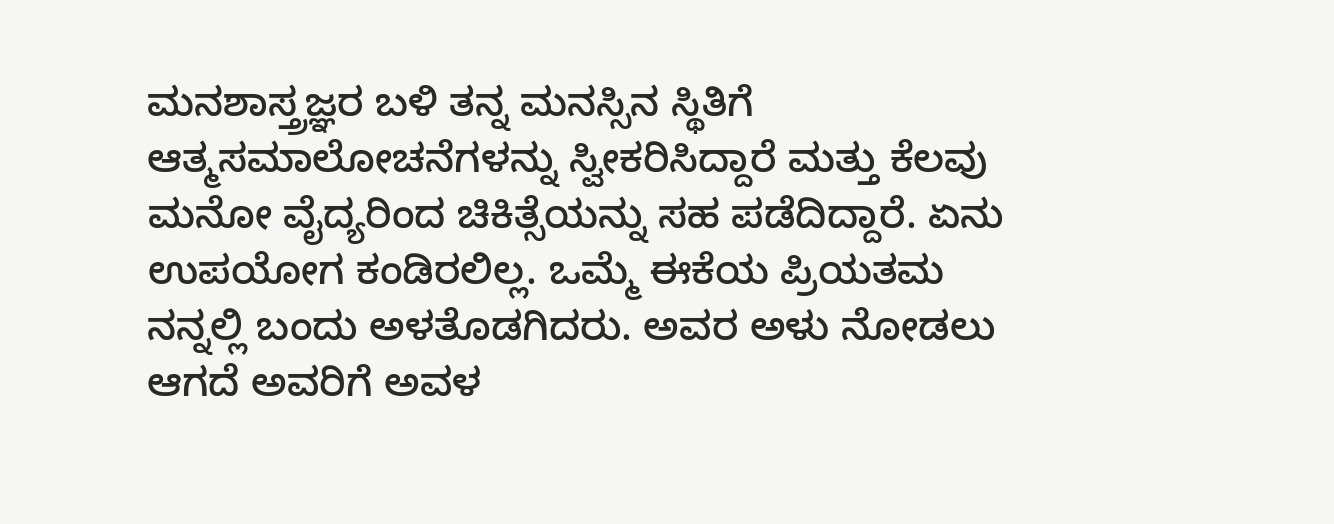ಮನಶಾಸ್ತ್ರಜ್ಞರ ಬಳಿ ತನ್ನ ಮನಸ್ಸಿನ ಸ್ಥಿತಿಗೆ ಆತ್ಮಸಮಾಲೋಚನೆಗಳನ್ನು ಸ್ವೀಕರಿಸಿದ್ದಾರೆ ಮತ್ತು ಕೆಲವು ಮನೋ ವೈದ್ಯರಿಂದ ಚಿಕಿತ್ಸೆಯನ್ನು ಸಹ ಪಡೆದಿದ್ದಾರೆ. ಏನು ಉಪಯೋಗ ಕಂಡಿರಲಿಲ್ಲ. ಒಮ್ಮೆ ಈಕೆಯ ಪ್ರಿಯತಮ ನನ್ನಲ್ಲಿ ಬಂದು ಅಳತೊಡಗಿದರು. ಅವರ ಅಳು ನೋಡಲು ಆಗದೆ ಅವರಿಗೆ ಅವಳ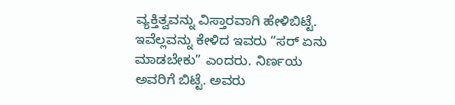ವ್ಯಕ್ತಿತ್ವವನ್ನು ವಿಸ್ತಾರವಾಗಿ ಹೇಳಿಬಿಟ್ಟೆ. ಇವೆಲ್ಲವನ್ನು ಕೇಳಿದ ಇವರು “ಸರ್ ಏನು ಮಾಡಬೇಕು” ಎಂದರು. ನಿರ್ಣಯ ಅವರಿಗೆ ಬಿಟ್ಟೆ. ಅವರು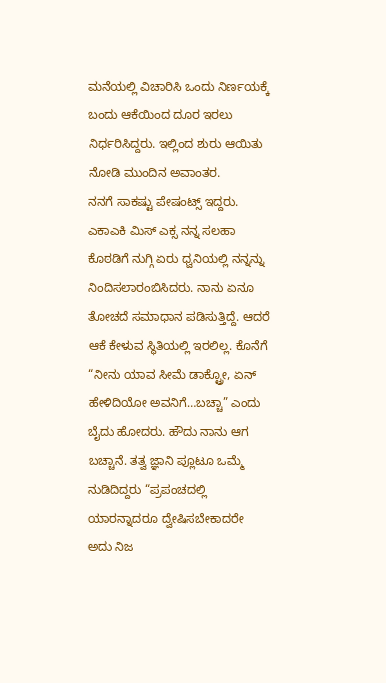ಮನೆಯಲ್ಲಿ ವಿಚಾರಿಸಿ ಒಂದು ನಿರ್ಣಯಕ್ಕೆ ಬಂದು ಆಕೆಯಿಂದ ದೂರ ಇರಲು ನಿರ್ಧರಿಸಿದ್ದರು. ಇಲ್ಲಿಂದ ಶುರು ಆಯಿತು ನೋಡಿ ಮುಂದಿನ ಅವಾಂತರ.
ನನಗೆ ಸಾಕಷ್ಟು ಪೇಷಂಟ್ಸ್ ಇದ್ದರು. ಎಕಾಎಕಿ ಮಿಸ್ ಎಕ್ಸ ನನ್ನ ಸಲಹಾ ಕೊಠಡಿಗೆ ನುಗ್ಗಿ ಏರು ಧ್ವನಿಯಲ್ಲಿ ನನ್ನನ್ನು ನಿಂದಿಸಲಾರಂಬಿಸಿದರು. ನಾನು ಏನೂ ತೋಚದೆ ಸಮಾಧಾನ ಪಡಿಸುತ್ತಿದ್ದೆ. ಆದರೆ ಆಕೆ ಕೇಳುವ ಸ್ಥಿತಿಯಲ್ಲಿ ಇರಲಿಲ್ಲ. ಕೊನೆಗೆ “ನೀನು ಯಾವ ಸೀಮೆ ಡಾಕ್ಟ್ರೋ, ಏನ್ ಹೇಳಿದಿಯೋ ಅವನಿಗೆ…ಬಚ್ಚಾ” ಎಂದು ಬೈದು ಹೋದರು. ಹೌದು ನಾನು ಆಗ ಬಚ್ಚಾನೆ. ತತ್ವ ಜ್ಞಾನಿ ಪ್ಲೂಟೂ ಒಮ್ಮೆ ನುಡಿದಿದ್ದರು “ಪ್ರಪಂಚದಲ್ಲಿ ಯಾರನ್ನಾದರೂ ದ್ವೇಷಿಸಬೇಕಾದರೇ ಅದು ನಿಜ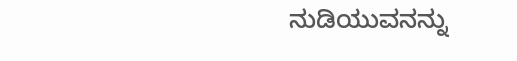ನುಡಿಯುವನನ್ನು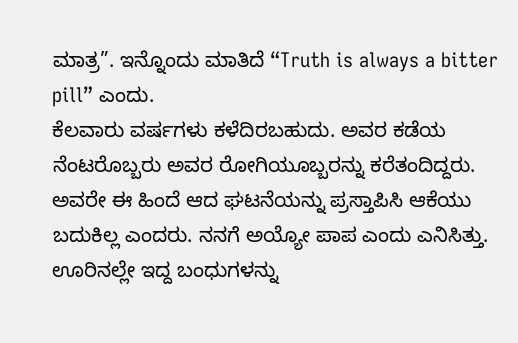ಮಾತ್ರ”. ಇನ್ನೊಂದು ಮಾತಿದೆ “Truth is always a bitter pill” ಎಂದು.
ಕೆಲವಾರು ವರ್ಷಗಳು ಕಳೆದಿರಬಹುದು. ಅವರ ಕಡೆಯ ನೆಂಟರೊಬ್ಬರು ಅವರ ರೋಗಿಯೂಬ್ಬರನ್ನು ಕರೆತಂದಿದ್ದರು. ಅವರೇ ಈ ಹಿಂದೆ ಆದ ಘಟನೆಯನ್ನು ಪ್ರಸ್ತಾಪಿಸಿ ಆಕೆಯು ಬದುಕಿಲ್ಲ ಎಂದರು. ನನಗೆ ಅಯ್ಯೋ ಪಾಪ ಎಂದು ಎನಿಸಿತ್ತು. ಊರಿನಲ್ಲೇ ಇದ್ದ ಬಂಧುಗಳನ್ನು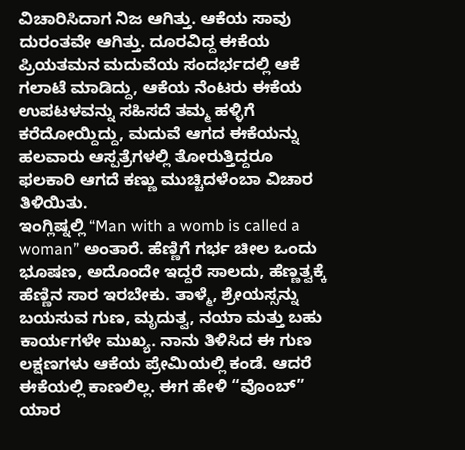ವಿಚಾರಿಸಿದಾಗ ನಿಜ ಆಗಿತ್ತು. ಆಕೆಯ ಸಾವು ದುರಂತವೇ ಆಗಿತ್ತು. ದೂರವಿದ್ದ ಈಕೆಯ ಪ್ರಿಯತಮನ ಮದುವೆಯ ಸಂದರ್ಭದಲ್ಲಿ ಆಕೆ ಗಲಾಟೆ ಮಾಡಿದ್ದು, ಆಕೆಯ ನೆಂಟರು ಈಕೆಯ ಉಪಟಳವನ್ನು ಸಹಿಸದೆ ತಮ್ಮ ಹಳ್ಳಿಗೆ ಕರೆದೋಯ್ದಿದ್ದು, ಮದುವೆ ಆಗದ ಈಕೆಯನ್ನು ಹಲವಾರು ಆಸ್ಪತ್ರೆಗಳಲ್ಲಿ ತೋರುತ್ತಿದ್ದರೂ ಫಲಕಾರಿ ಆಗದೆ ಕಣ್ಣು ಮುಚ್ಚಿದಳೆಂಬಾ ವಿಚಾರ ತಿಳಿಯಿತು.
ಇಂಗ್ಲಿಷ್ನಲ್ಲಿ “Man with a womb is called a woman” ಅಂತಾರೆ. ಹೆಣ್ಣಿಗೆ ಗರ್ಭ ಚೀಲ ಒಂದು ಭೂಷಣ, ಅದೊಂದೇ ಇದ್ದರೆ ಸಾಲದು, ಹೆಣ್ಣತ್ವಕ್ಕೆ ಹೆಣ್ಣಿನ ಸಾರ ಇರಬೇಕು. ತಾಳ್ಮೆ, ಶ್ರೇಯಸ್ಸನ್ನು ಬಯಸುವ ಗುಣ, ಮೃದುತ್ವ, ನಯಾ ಮತ್ತು ಬಹು ಕಾರ್ಯಗಳೇ ಮುಖ್ಯ. ನಾನು ತಿಳಿಸಿದ ಈ ಗುಣ ಲಕ್ಷಣಗಳು ಆಕೆಯ ಪ್ರೇಮಿಯಲ್ಲಿ ಕಂಡೆ. ಆದರೆ ಈಕೆಯಲ್ಲಿ ಕಾಣಲಿಲ್ಲ. ಈಗ ಹೇಳಿ “ವೊಂಬ್” ಯಾರ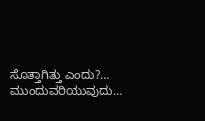ಸೊತ್ತಾಗಿತ್ತು ಎಂದು?…
ಮುಂದುವರಿಯುವುದು…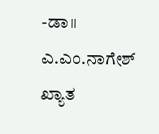-ಡಾ॥ ಎ.ಎಂ.ನಾಗೇಶ್
ಖ್ಯಾತ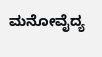ಮನೋವೈದ್ಯ